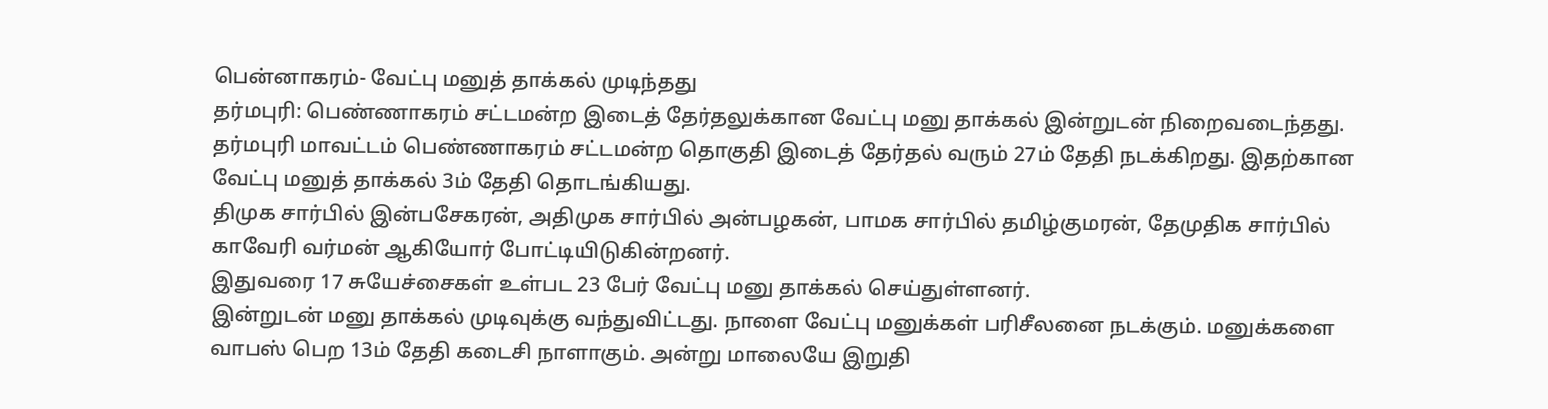பென்னாகரம்- வேட்பு மனுத் தாக்கல் முடிந்தது
தர்மபுரி: பெண்ணாகரம் சட்டமன்ற இடைத் தேர்தலுக்கான வேட்பு மனு தாக்கல் இன்றுடன் நிறைவடைந்தது.
தர்மபுரி மாவட்டம் பெண்ணாகரம் சட்டமன்ற தொகுதி இடைத் தேர்தல் வரும் 27ம் தேதி நடக்கிறது. இதற்கான வேட்பு மனுத் தாக்கல் 3ம் தேதி தொடங்கியது.
திமுக சார்பில் இன்பசேகரன், அதிமுக சார்பில் அன்பழகன், பாமக சார்பில் தமிழ்குமரன், தேமுதிக சார்பில் காவேரி வர்மன் ஆகியோர் போட்டியிடுகின்றனர்.
இதுவரை 17 சுயேச்சைகள் உள்பட 23 பேர் வேட்பு மனு தாக்கல் செய்துள்ளனர்.
இன்றுடன் மனு தாக்கல் முடிவுக்கு வந்துவிட்டது. நாளை வேட்பு மனுக்கள் பரிசீலனை நடக்கும். மனுக்களை வாபஸ் பெற 13ம் தேதி கடைசி நாளாகும். அன்று மாலையே இறுதி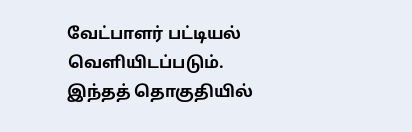வேட்பாளர் பட்டியல் வெளியிடப்படும்.
இந்தத் தொகுதியில்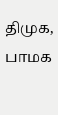திமுக, பாமக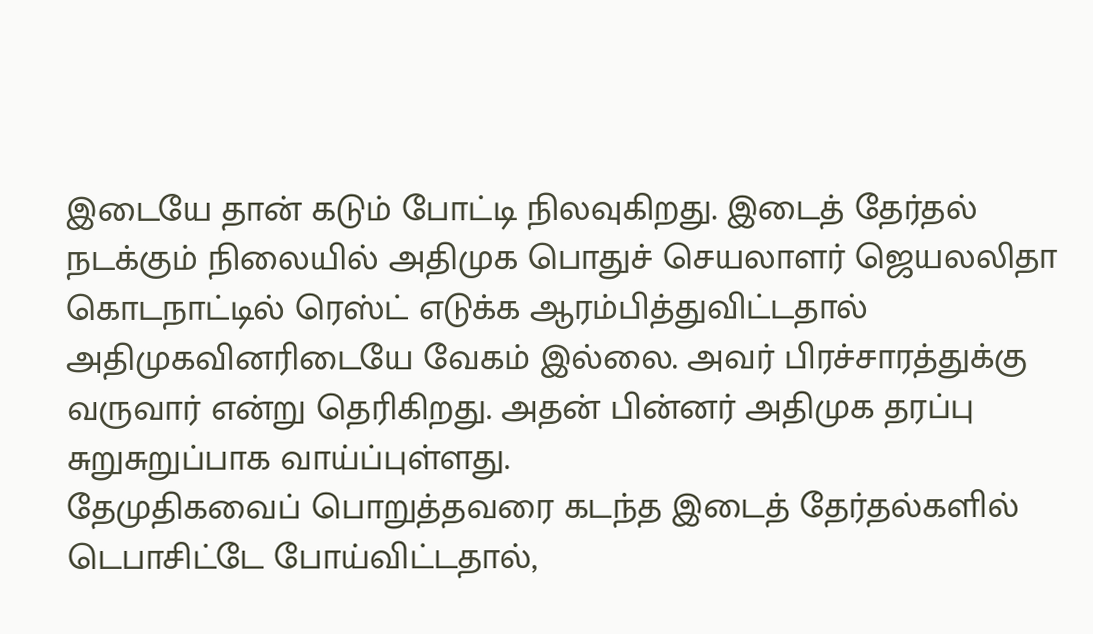இடையே தான் கடும் போட்டி நிலவுகிறது. இடைத் தேர்தல் நடக்கும் நிலையில் அதிமுக பொதுச் செயலாளர் ஜெயலலிதா கொடநாட்டில் ரெஸ்ட் எடுக்க ஆரம்பித்துவிட்டதால் அதிமுகவினரிடையே வேகம் இல்லை. அவர் பிரச்சாரத்துக்கு வருவார் என்று தெரிகிறது. அதன் பின்னர் அதிமுக தரப்பு சுறுசுறுப்பாக வாய்ப்புள்ளது.
தேமுதிகவைப் பொறுத்தவரை கடந்த இடைத் தேர்தல்களில் டெபாசிட்டே போய்விட்டதால்,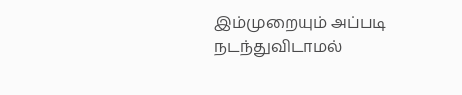இம்முறையும் அப்படி நடந்துவிடாமல்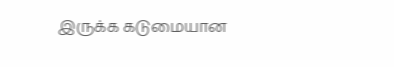இருக்க கடுமையான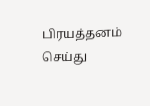பிரயத்தனம் செய்து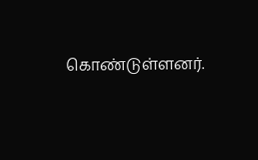கொண்டுள்ளனர்.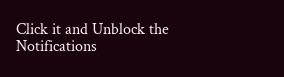Click it and Unblock the Notifications